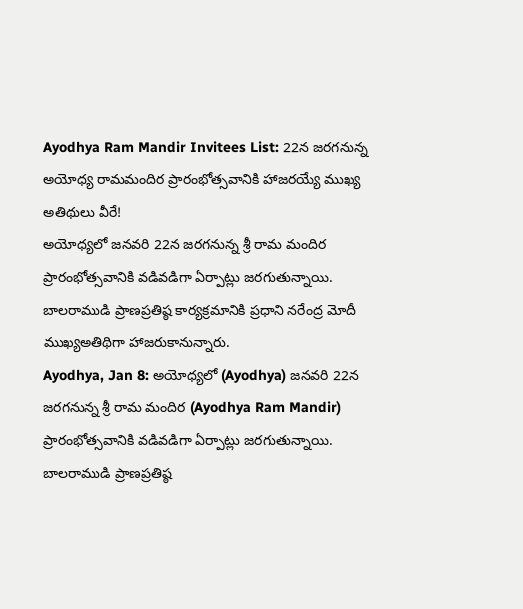Ayodhya Ram Mandir Invitees List: 22న జరగనున్న అయోధ్య రామమందిర ప్రారంభోత్సవానికి హాజరయ్యే ముఖ్య అతిథులు వీరే!
అయోధ్యలో జనవరి 22న జరగనున్న శ్రీ రామ మందిర ప్రారంభోత్సవానికి వడివడిగా ఏర్పాట్లు జరగుతున్నాయి. బాలరాముడి ప్రాణప్రతిష్ఠ కార్యక్రమానికి ప్రధాని నరేంద్ర మోదీ ముఖ్యఅతిథిగా హాజరుకానున్నారు.
Ayodhya, Jan 8: అయోధ్యలో (Ayodhya) జనవరి 22న జరగనున్న శ్రీ రామ మందిర (Ayodhya Ram Mandir) ప్రారంభోత్సవానికి వడివడిగా ఏర్పాట్లు జరగుతున్నాయి. బాలరాముడి ప్రాణప్రతిష్ఠ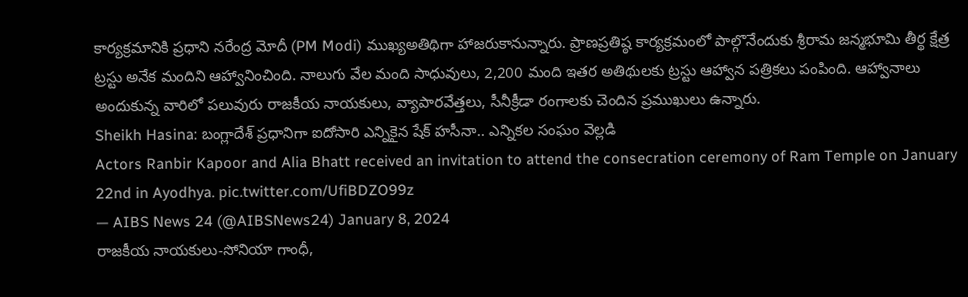కార్యక్రమానికి ప్రధాని నరేంద్ర మోదీ (PM Modi) ముఖ్యఅతిథిగా హాజరుకానున్నారు. ప్రాణప్రతిష్ఠ కార్యక్రమంలో పాల్గొనేందుకు శ్రీరామ జన్మభూమి తీర్థ క్షేత్ర ట్రస్టు అనేక మందిని ఆహ్వానించింది. నాలుగు వేల మంది సాధువులు, 2,200 మంది ఇతర అతిథులకు ట్రస్టు ఆహ్వాన పత్రికలు పంపింది. ఆహ్వానాలు అందుకున్న వారిలో పలువురు రాజకీయ నాయకులు, వ్యాపారవేత్తలు, సీనీక్రీడా రంగాలకు చెందిన ప్రముఖులు ఉన్నారు.
Sheikh Hasina: బంగ్లాదేశ్ ప్రధానిగా ఐదోసారి ఎన్నికైన షేక్ హసీనా.. ఎన్నికల సంఘం వెల్లడి
Actors Ranbir Kapoor and Alia Bhatt received an invitation to attend the consecration ceremony of Ram Temple on January 22nd in Ayodhya. pic.twitter.com/UfiBDZO99z
— AIBS News 24 (@AIBSNews24) January 8, 2024
రాజకీయ నాయకులు-సోనియా గాంధీ,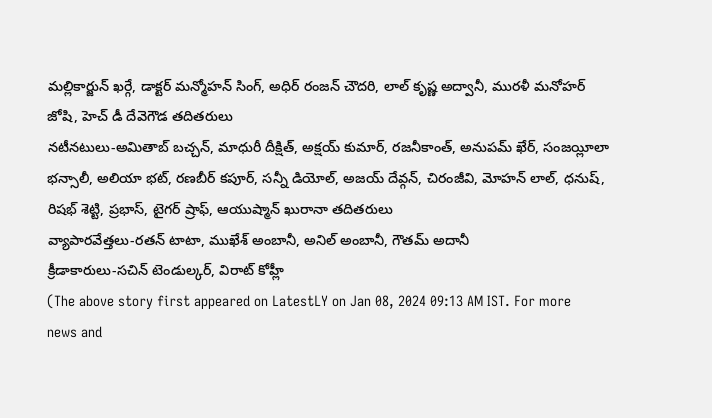మల్లికార్జున్ ఖర్గే, డాక్టర్ మన్మోహన్ సింగ్, అధిర్ రంజన్ చౌదరి, లాల్ కృష్ణ అద్వానీ, మురళీ మనోహర్ జోషి, హెచ్ డీ దేవెగౌడ తదితరులు
నటీనటులు-అమితాబ్ బచ్చన్, మాధురీ దీక్షిత్, అక్షయ్ కుమార్, రజనీకాంత్, అనుపమ్ ఖేర్, సంజయ్లీలా భన్సాలీ, అలియా భట్, రణబీర్ కపూర్, సన్నీ డియోల్, అజయ్ దేవ్గన్, చిరంజీవి, మోహన్ లాల్, ధనుష్, రిషభ్ శెట్టి, ప్రభాస్, టైగర్ ష్రాఫ్, ఆయుష్మాన్ ఖురానా తదితరులు
వ్యాపారవేత్తలు-రతన్ టాటా, ముఖేశ్ అంబానీ, అనిల్ అంబానీ, గౌతమ్ అదానీ
క్రీడాకారులు-సచిన్ టెండుల్కర్, విరాట్ కోహ్లీ
(The above story first appeared on LatestLY on Jan 08, 2024 09:13 AM IST. For more news and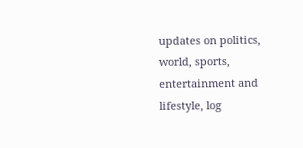updates on politics, world, sports, entertainment and lifestyle, log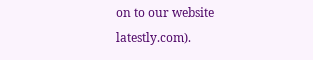on to our website latestly.com).